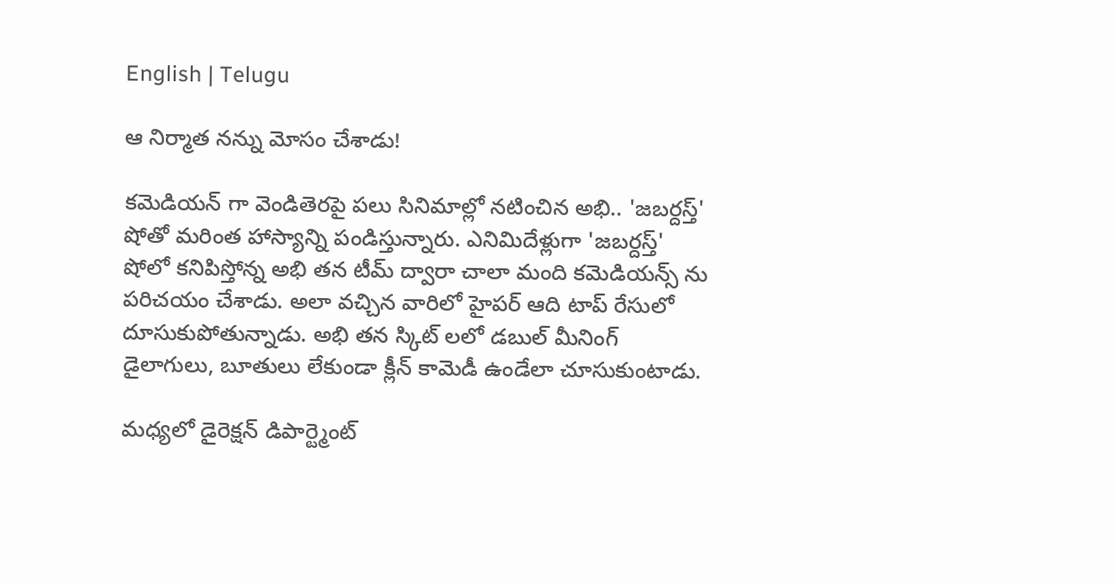English | Telugu

ఆ నిర్మాత న‌న్ను మోసం చేశాడు!

కమెడియన్ గా వెండితెరపై పలు సినిమాల్లో నటించిన అభి.. 'జబర్దస్త్' షోతో మరింత హాస్యాన్ని పండిస్తున్నారు. ఎనిమిదేళ్లుగా 'జబర్దస్త్' షోలో కనిపిస్తోన్న అభి తన టీమ్ ద్వారా చాలా మంది కమెడియన్స్ ను పరిచయం చేశాడు. అలా వచ్చిన వారిలో హైపర్ ఆది టాప్ రేసులో దూసుకుపోతున్నాడు. అభి తన స్కిట్ లలో డబుల్ మీనింగ్ డైలాగులు, బూతులు లేకుండా క్లీన్ కామెడీ ఉండేలా చూసుకుంటాడు.

మధ్యలో డైరెక్షన్ డిపార్ట్మెంట్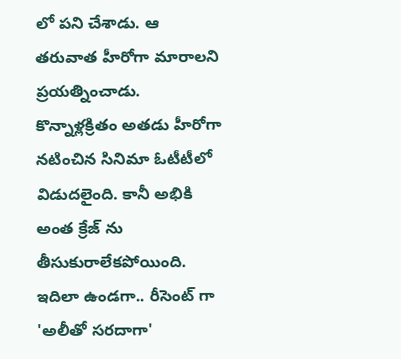లో పని చేశాడు. ఆ తరువాత హీరోగా మారాలని ప్రయత్నించాడు. కొన్నాళ్లక్రితం అతడు హీరోగా నటించిన సినిమా ఓటీటీలో విడుదలైంది. కానీ అభికి అంత క్రేజ్ ను తీసుకురాలేకపోయింది. ఇదిలా ఉండగా.. రీసెంట్ గా 'అలీతో సరదాగా'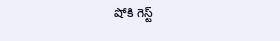షోకి గెస్ట్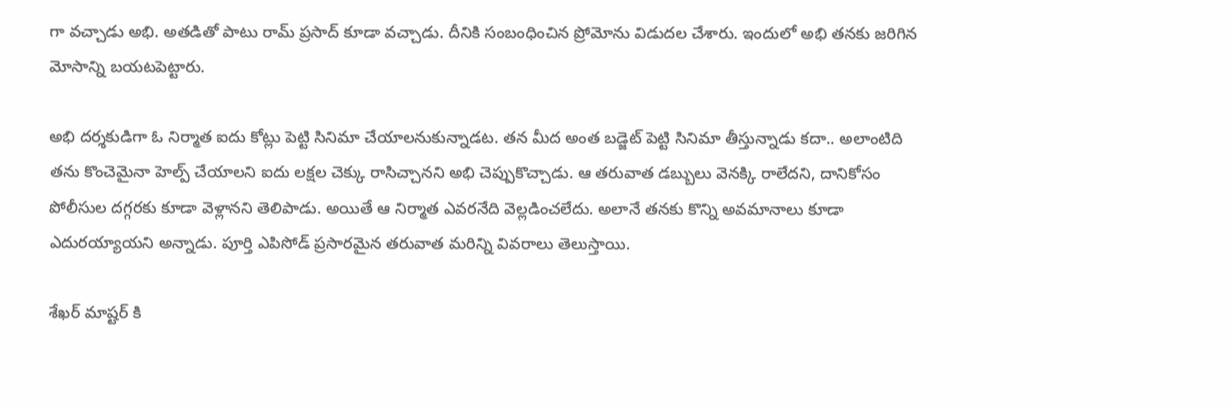గా వచ్చాడు అభి. అతడితో పాటు రామ్ ప్రసాద్ కూడా వచ్చాడు. దీనికి సంబంధించిన ప్రోమోను విడుదల చేశారు. ఇందులో అభి తనకు జరిగిన మోసాన్ని బయటపెట్టారు.

అభి దర్శకుడిగా ఓ నిర్మాత ఐదు కోట్లు పెట్టి సినిమా చేయాలనుకున్నాడట. తన మీద అంత బడ్జెట్ పెట్టి సినిమా తీస్తున్నాడు కదా.. అలాంటిది తను కొంచెమైనా హెల్ప్ చేయాలని ఐదు లక్షల చెక్కు రాసిచ్చానని అభి చెప్పుకొచ్చాడు. ఆ తరువాత డబ్బులు వెనక్కి రాలేదని, దానికోసం పోలీసుల దగ్గరకు కూడా వెళ్లానని తెలిపాడు. అయితే ఆ నిర్మాత ఎవరనేది వెల్ల‌డించ‌లేదు. అలానే తనకు కొన్ని అవమానాలు కూడా ఎదురయ్యాయని అన్నాడు. పూర్తి ఎపిసోడ్ ప్రసారమైన తరువాత మరిన్ని వివరాలు తెలుస్తాయి.

శేఖర్ మాష్టర్ కి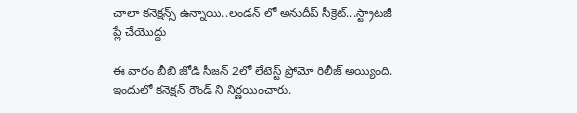చాలా కనెక్షన్స్ ఉన్నాయి..లండన్ లో అనుదీప్ సీక్రెట్...స్ట్రాటజీ ప్లే చేయొద్దు

ఈ వారం బీబి జోడి సీజన్ 2లో లేటెస్ట్ ప్రోమో రిలీజ్ అయ్యింది. ఇందులో కనెక్షన్ రౌండ్ ని నిర్ణయించారు.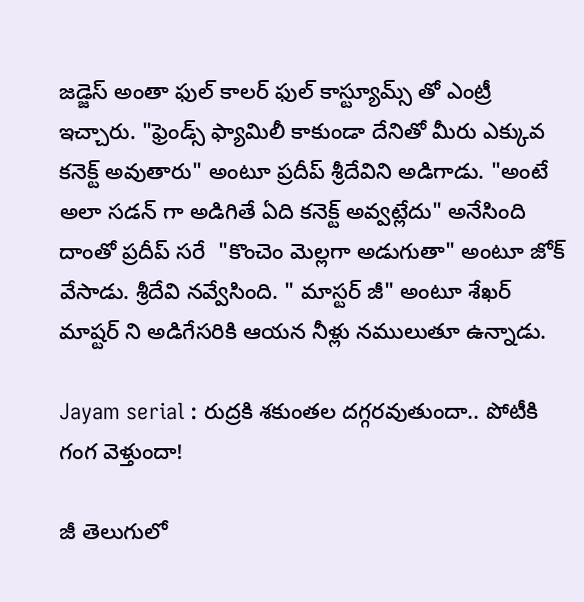జడ్జెస్ అంతా ఫుల్ కాలర్ ఫుల్ కాస్ట్యూమ్స్ తో ఎంట్రీ ఇచ్చారు. "ఫ్రెండ్స్ ఫ్యామిలీ కాకుండా దేనితో మీరు ఎక్కువ కనెక్ట్ అవుతారు" అంటూ ప్రదీప్ శ్రీదేవిని అడిగాడు. "అంటే అలా సడన్ గా అడిగితే ఏది కనెక్ట్ అవ్వట్లేదు" అనేసింది దాంతో ప్రదీప్ సరే  "కొంచెం మెల్లగా అడుగుతా" అంటూ జోక్ వేసాడు. శ్రీదేవి నవ్వేసింది. " మాస్టర్ జీ" అంటూ శేఖర్ మాష్టర్ ని అడిగేసరికి ఆయన నీళ్లు నములుతూ ఉన్నాడు.

Jayam serial : రుద్రకి శకుంతల దగ్గరవుతుందా.. పోటీకి గంగ వెళ్తుందా!

జీ తెలుగులో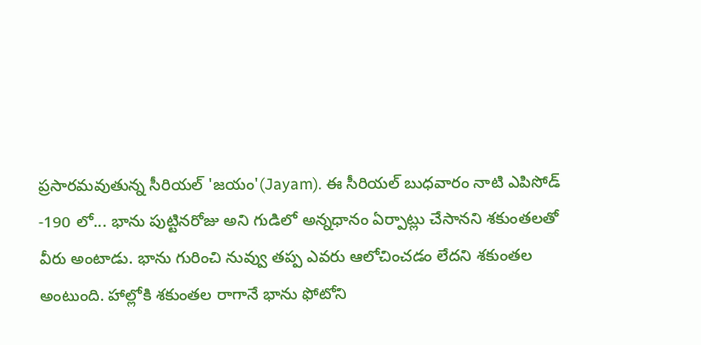ప్రసారమవుతున్న సీరియల్ 'జయం'(Jayam). ఈ సీరియల్ బుధవారం నాటి ఎపిసోడ్ -190 లో... భాను పుట్టినరోజు అని గుడిలో అన్నధానం ఏర్పాట్లు చేసానని శకుంతలతో వీరు అంటాడు. భాను గురించి నువ్వు తప్ప ఎవరు ఆలోచించడం లేదని శకుంతల అంటుంది. హాల్లోకి శకుంతల రాగానే భాను ఫోటోని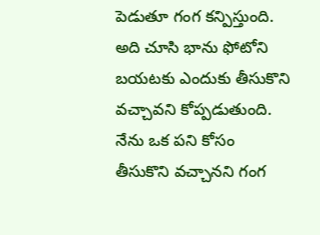పెడుతూ గంగ కన్పిస్తుంది. అది చూసి భాను ఫోటోని బయటకు ఎందుకు తీసుకొని వచ్చావని కోప్పడుతుంది. నేను ఒక పని కోసం తీసుకొని వచ్చానని గంగ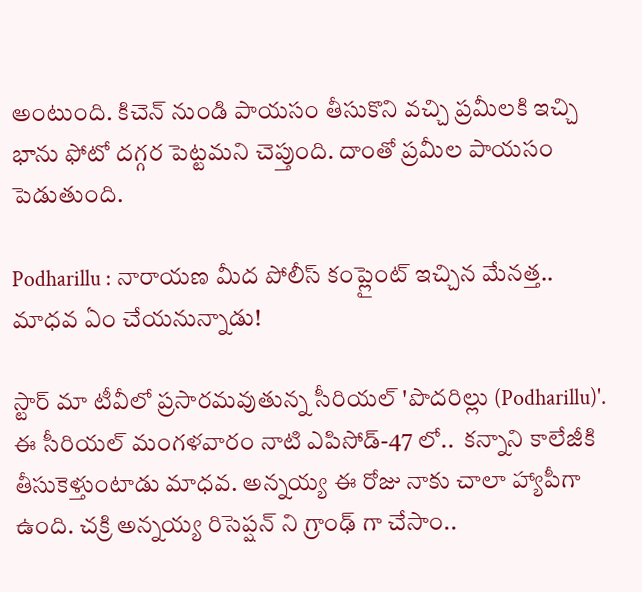అంటుంది. కిచెన్ నుండి పాయసం తీసుకొని వచ్చి ప్రమీలకి ఇచ్చి భాను ఫోటో దగ్గర పెట్టమని చెప్తుంది. దాంతో ప్రమీల పాయసం పెడుతుంది.

Podharillu : నారాయణ మీద పోలీస్ కంప్లైంట్ ఇచ్చిన మేనత్త.. మాధవ ఏం చేయనున్నాడు!

స్టార్ మా టీవీలో ప్రసారమవుతున్న సీరియల్ 'పొదరిల్లు (Podharillu)'. ఈ సీరియల్ మంగళవారం నాటి ఎపిసోడ్-47 లో..  కన్నాని కాలేజీకి తీసుకెళ్తుంటాడు మాధవ. అన్నయ్య ఈ రోజు నాకు చాలా హ్యాపీగా ఉంది. చక్రి అన్నయ్య రిసెప్షన్ ని గ్రాంఢ్ గా చేసాం..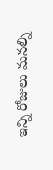ఇన్ని రోజులు మనల్ని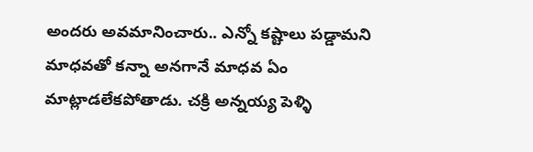అందరు అవమానించారు.. ఎన్నో కష్టాలు పడ్డామని మాధవతో కన్నా అనగానే మాధవ ఏం మాట్లాడలేకపోతాడు. చక్రి అన్నయ్య పెళ్ళి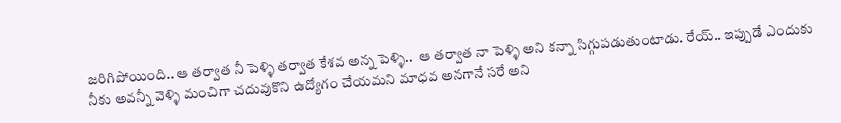జరిగిపోయింది.. ఆ తర్వాత నీ పెళ్ళి తర్వాత కేశవ అన్న పెళ్ళి..  ఆ తర్వాత నా పెళ్ళి అని కన్నా సిగ్గుపడుతుంటాడు. రేయ్.. ఇప్పుడే ఎందుకు నీకు అవన్నీ వెళ్ళి మంచిగా చదువుకొని ఉద్యోగం చేయమని మాధవ అనగానే సరే అని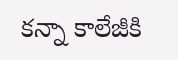కన్నా కాలేజీకి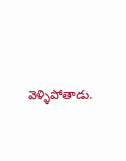వెళ్ళిపోతాడు.